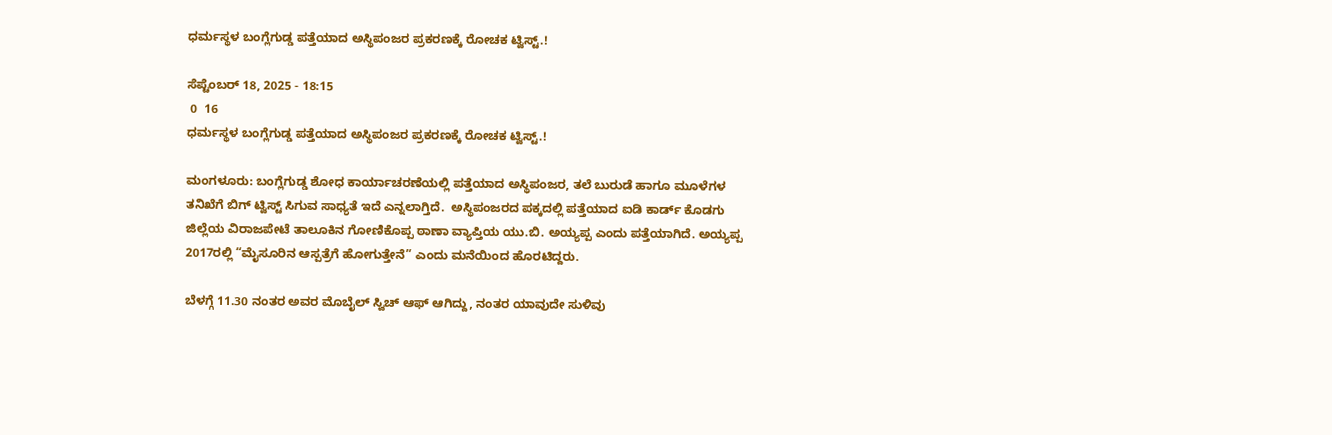ಧರ್ಮಸ್ಥಳ ಬಂಗ್ಲೆಗುಡ್ಡ ಪತ್ತೆಯಾದ ಅಸ್ಥಿಪಂಜರ ಪ್ರಕರಣಕ್ಕೆ ರೋಚಕ ಟ್ವಿಸ್ಟ್.!

ಸೆಪ್ಟೆಂಬರ್ 18, 2025 - 18:15
 0  16
ಧರ್ಮಸ್ಥಳ ಬಂಗ್ಲೆಗುಡ್ಡ ಪತ್ತೆಯಾದ ಅಸ್ಥಿಪಂಜರ ಪ್ರಕರಣಕ್ಕೆ ರೋಚಕ ಟ್ವಿಸ್ಟ್.!

ಮಂಗಳೂರು: ಬಂಗ್ಲೆಗುಡ್ಡ ಶೋಧ ಕಾರ್ಯಾಚರಣೆಯಲ್ಲಿ ಪತ್ತೆಯಾದ ಅಸ್ಥಿಪಂಜರ, ತಲೆ ಬುರುಡೆ ಹಾಗೂ ಮೂಳೆಗಳ ತನಿಖೆಗೆ ಬಿಗ್ ಟ್ವಿಸ್ಟ್ ಸಿಗುವ ಸಾಧ್ಯತೆ ಇದೆ ಎನ್ನಲಾಗ್ತಿದೆ.  ಅಸ್ಥಿಪಂಜರದ ಪಕ್ಕದಲ್ಲಿ ಪತ್ತೆಯಾದ ಐಡಿ ಕಾರ್ಡ್ ಕೊಡಗು ಜಿಲ್ಲೆಯ ವಿರಾಜಪೇಟೆ ತಾಲೂಕಿನ ಗೋಣಿಕೊಪ್ಪ ಠಾಣಾ ವ್ಯಾಪ್ತಿಯ ಯು.ಬಿ. ಅಯ್ಯಪ್ಪ ಎಂದು ಪತ್ತೆಯಾಗಿದೆ. ಅಯ್ಯಪ್ಪ 2017ರಲ್ಲಿ “ಮೈಸೂರಿನ ಆಸ್ಪತ್ರೆಗೆ ಹೋಗುತ್ತೇನೆ” ಎಂದು ಮನೆಯಿಂದ ಹೊರಟಿದ್ದರು.

ಬೆಳಗ್ಗೆ 11.30 ನಂತರ ಅವರ ಮೊಬೈಲ್ ಸ್ವಿಚ್ ಆಫ್ ಆಗಿದ್ದು, ನಂತರ ಯಾವುದೇ ಸುಳಿವು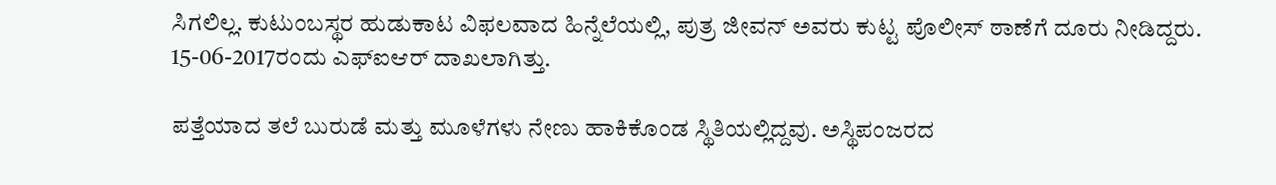ಸಿಗಲಿಲ್ಲ. ಕುಟುಂಬಸ್ಥರ ಹುಡುಕಾಟ ವಿಫಲವಾದ ಹಿನ್ನೆಲೆಯಲ್ಲಿ, ಪುತ್ರ ಜೀವನ್ ಅವರು ಕುಟ್ಟ ಪೊಲೀಸ್ ಠಾಣೆಗೆ ದೂರು ನೀಡಿದ್ದರು. 15-06-2017ರಂದು ಎಫ್‌ಐಆರ್ ದಾಖಲಾಗಿತ್ತು.

ಪತ್ತೆಯಾದ ತಲೆ ಬುರುಡೆ ಮತ್ತು ಮೂಳೆಗಳು ನೇಣು ಹಾಕಿಕೊಂಡ ಸ್ಥಿತಿಯಲ್ಲಿದ್ದವು. ಅಸ್ಥಿಪಂಜರದ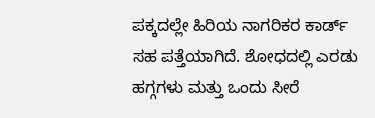ಪಕ್ಕದಲ್ಲೇ ಹಿರಿಯ ನಾಗರಿಕರ ಕಾರ್ಡ್ ಸಹ ಪತ್ತೆಯಾಗಿದೆ. ಶೋಧದಲ್ಲಿ ಎರಡು ಹಗ್ಗಗಳು ಮತ್ತು ಒಂದು ಸೀರೆ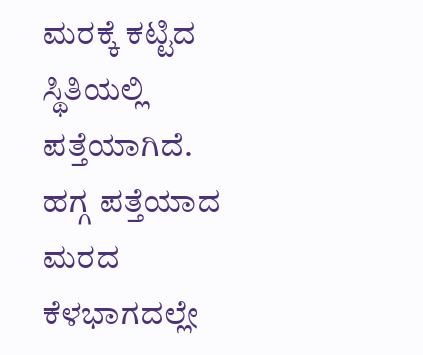ಮರಕ್ಕೆ ಕಟ್ಟಿದ ಸ್ಥಿತಿಯಲ್ಲಿ ಪತ್ತೆಯಾಗಿದೆ. ಹಗ್ಗ ಪತ್ತೆಯಾದ ಮರದ ಕೆಳಭಾಗದಲ್ಲೇ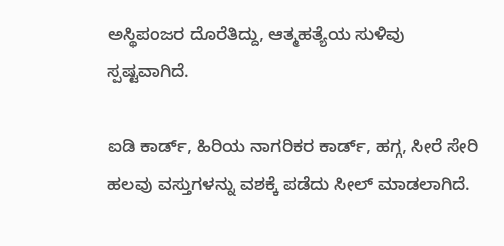ಅಸ್ಥಿಪಂಜರ ದೊರೆತಿದ್ದು, ಆತ್ಮಹತ್ಯೆಯ ಸುಳಿವು ಸ್ಪಷ್ಟವಾಗಿದೆ.

ಐಡಿ ಕಾರ್ಡ್, ಹಿರಿಯ ನಾಗರಿಕರ ಕಾರ್ಡ್, ಹಗ್ಗ, ಸೀರೆ ಸೇರಿ ಹಲವು ವಸ್ತುಗಳನ್ನು ವಶಕ್ಕೆ ಪಡೆದು ಸೀಲ್ ಮಾಡಲಾಗಿದೆ.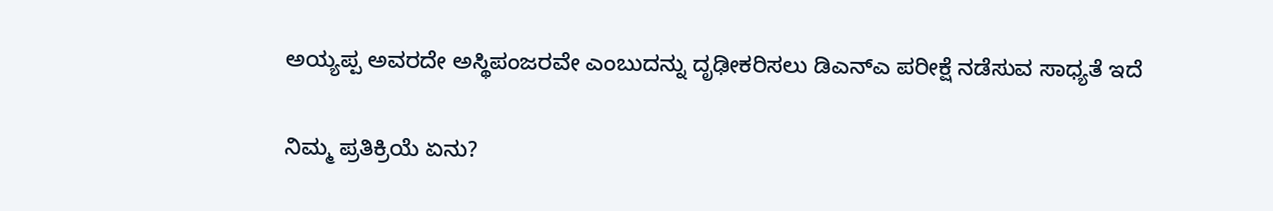ಅಯ್ಯಪ್ಪ ಅವರದೇ ಅಸ್ಥಿಪಂಜರವೇ ಎಂಬುದನ್ನು ದೃಢೀಕರಿಸಲು ಡಿಎನ್‌ಎ ಪರೀಕ್ಷೆ ನಡೆಸುವ ಸಾಧ್ಯತೆ ಇದೆ

ನಿಮ್ಮ ಪ್ರತಿಕ್ರಿಯೆ ಏನು?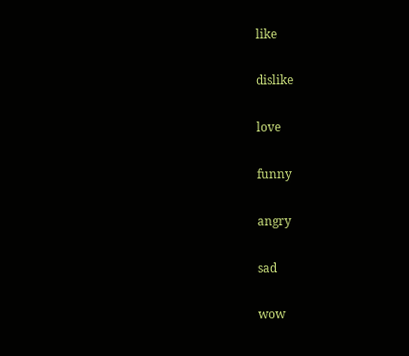like

dislike

love

funny

angry

sad

wow